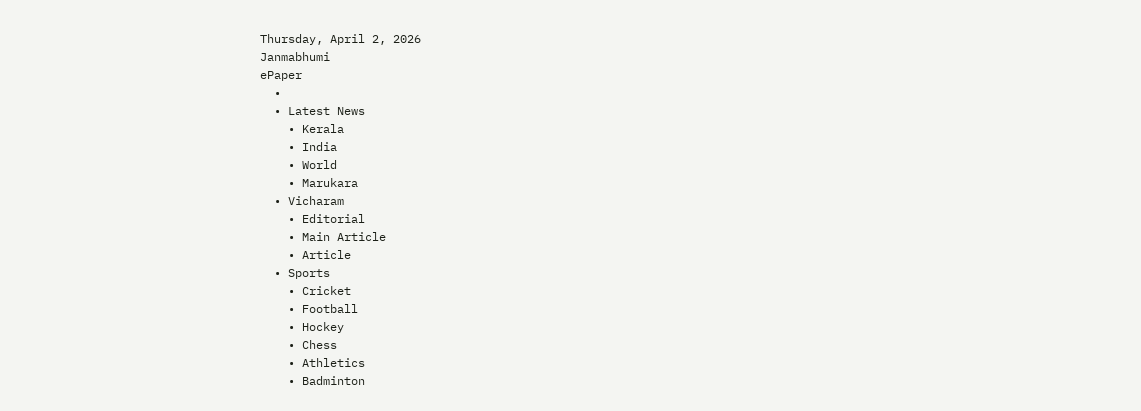Thursday, April 2, 2026
Janmabhumi
ePaper
  •
  • Latest News
    • Kerala
    • India
    • World
    • Marukara
  • Vicharam
    • Editorial
    • Main Article
    • Article
  • Sports
    • Cricket
    • Football
    • Hockey
    • Chess
    • Athletics
    • Badminton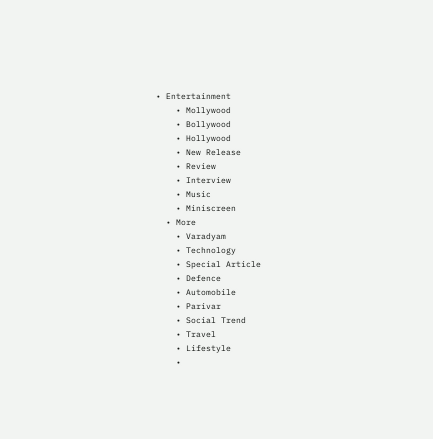• Entertainment
    • Mollywood
    • Bollywood
    • Hollywood
    • New Release
    • Review
    • Interview
    • Music
    • Miniscreen
  • More
    • Varadyam
    • Technology
    • Special Article
    • Defence
    • Automobile
    • Parivar
    • Social Trend
    • Travel
    • Lifestyle
    •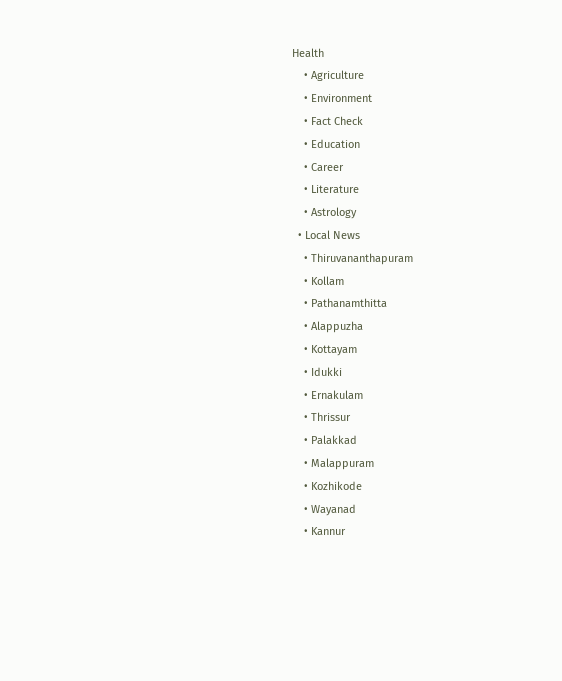Health
    • Agriculture
    • Environment
    • Fact Check
    • Education
    • Career
    • Literature
    • Astrology
  • Local News
    • Thiruvananthapuram
    • Kollam
    • Pathanamthitta
    • Alappuzha
    • Kottayam
    • Idukki
    • Ernakulam
    • Thrissur
    • Palakkad
    • Malappuram
    • Kozhikode
    • Wayanad
    • Kannur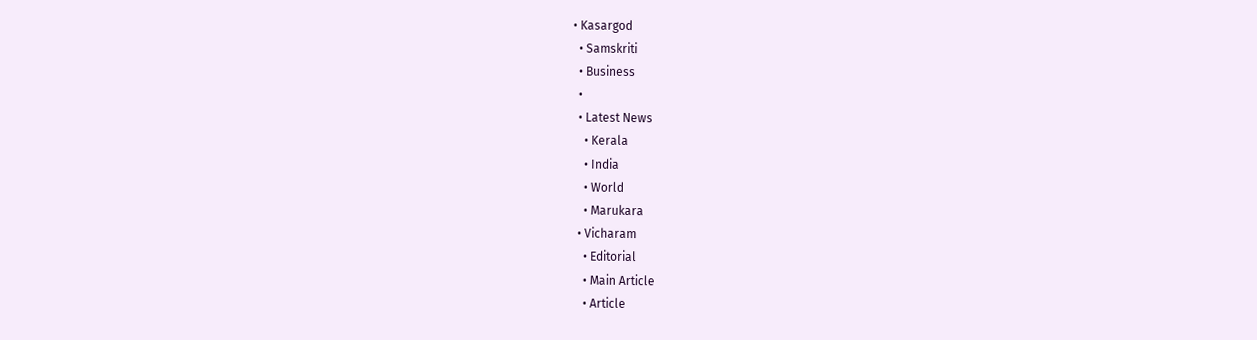• Kasargod
  • Samskriti
  • Business
  •
  • Latest News
    • Kerala
    • India
    • World
    • Marukara
  • Vicharam
    • Editorial
    • Main Article
    • Article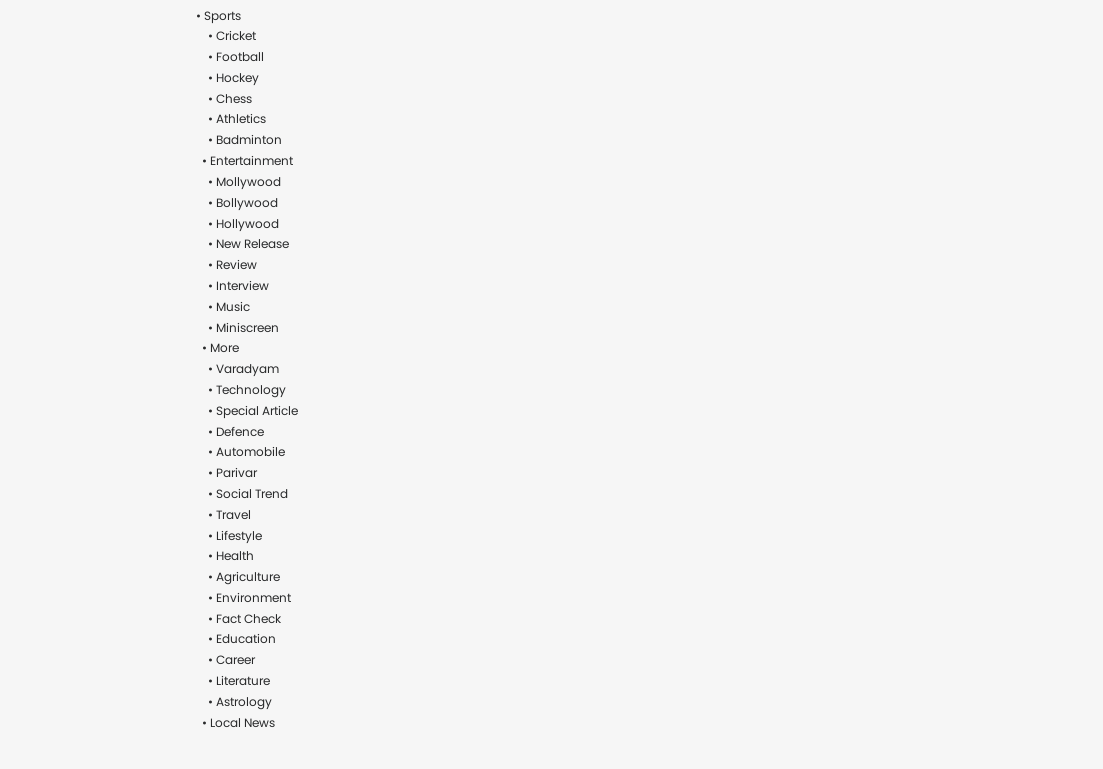• Sports
    • Cricket
    • Football
    • Hockey
    • Chess
    • Athletics
    • Badminton
  • Entertainment
    • Mollywood
    • Bollywood
    • Hollywood
    • New Release
    • Review
    • Interview
    • Music
    • Miniscreen
  • More
    • Varadyam
    • Technology
    • Special Article
    • Defence
    • Automobile
    • Parivar
    • Social Trend
    • Travel
    • Lifestyle
    • Health
    • Agriculture
    • Environment
    • Fact Check
    • Education
    • Career
    • Literature
    • Astrology
  • Local News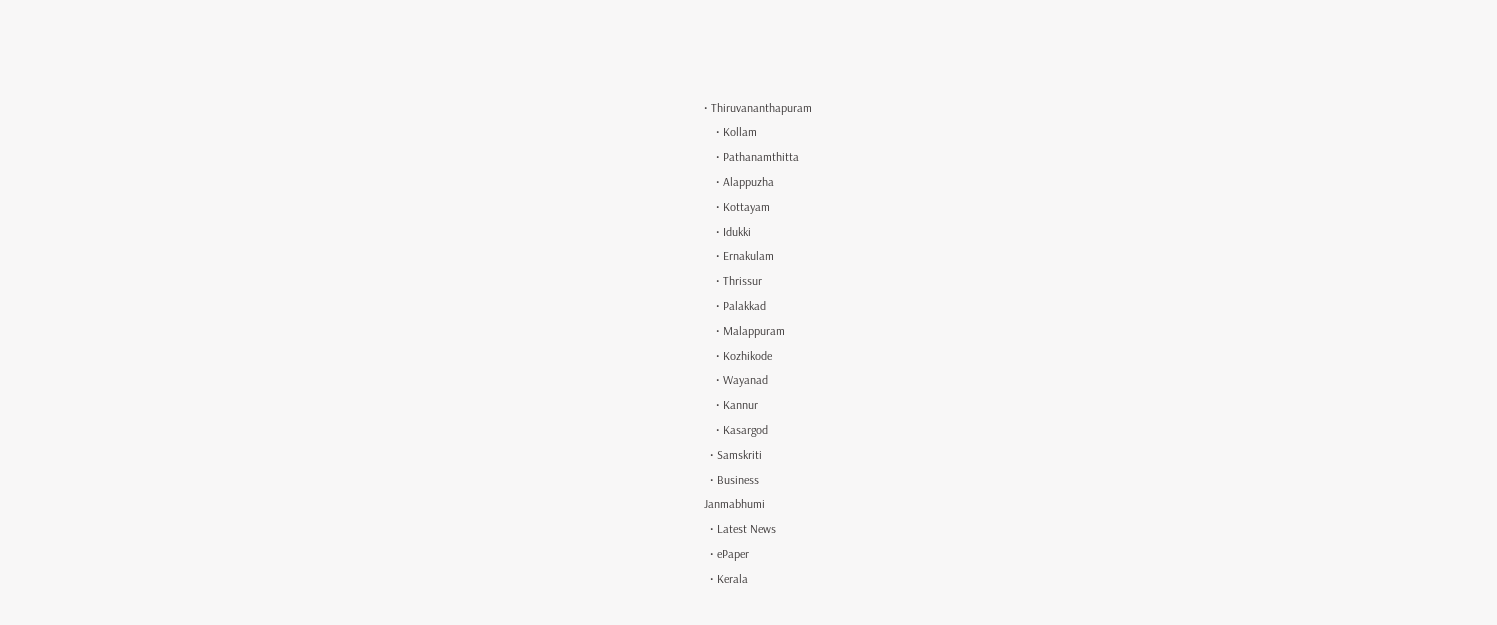• Thiruvananthapuram
    • Kollam
    • Pathanamthitta
    • Alappuzha
    • Kottayam
    • Idukki
    • Ernakulam
    • Thrissur
    • Palakkad
    • Malappuram
    • Kozhikode
    • Wayanad
    • Kannur
    • Kasargod
  • Samskriti
  • Business
Janmabhumi
  • Latest News
  • ePaper
  • Kerala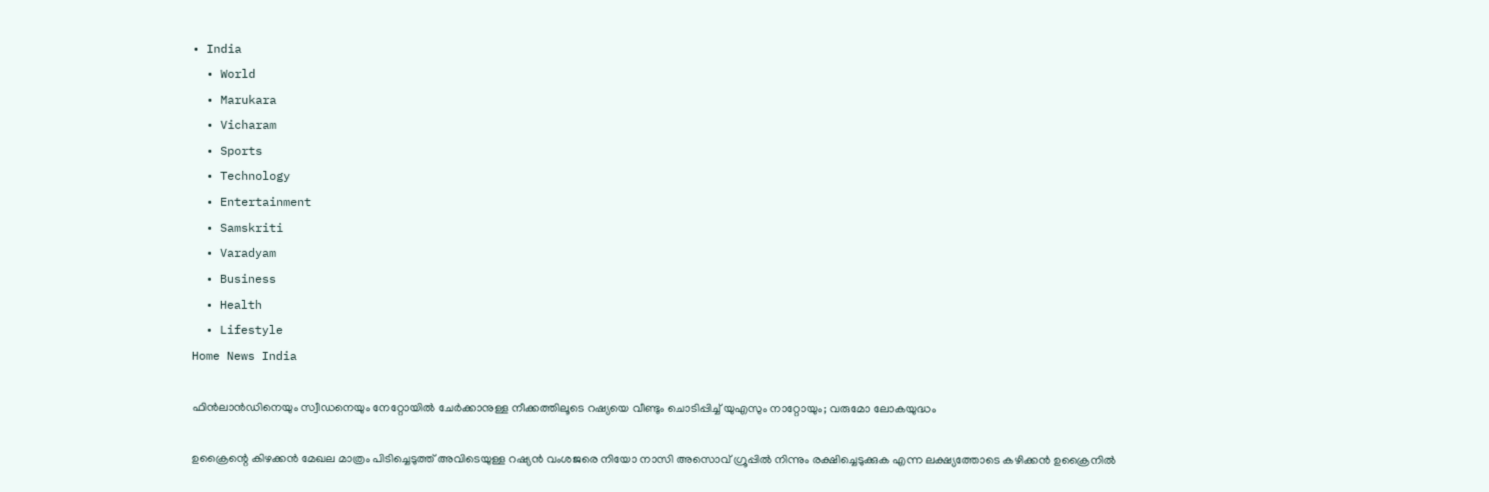• India
  • World
  • Marukara
  • Vicharam
  • Sports
  • Technology
  • Entertainment
  • Samskriti
  • Varadyam
  • Business
  • Health
  • Lifestyle
Home News India

ഫിന്‍ലാന്‍ഡിനെയും സ്വീഡനെയും നേറ്റോയില്‍ ചേര്‍ക്കാനുള്ള നീക്കത്തിലൂടെ റഷ്യയെ വീണ്ടും ചൊടിപ്പിച്ച് യുഎസും നാറ്റോയും; വരുമോ ലോകയുദ്ധം

ഉക്രൈന്റെ കിഴക്കന്‍ മേഖല മാത്രം പിടിച്ചെടുത്ത് അവിടെയുള്ള റഷ്യന്‍ വംശജരെ നിയോ നാസി അസൊവ് ഗ്രൂപ്പില്‍ നിന്നും രക്ഷിച്ചെടുക്കുക എന്ന ലക്ഷ്യത്തോടെ കഴിക്കന്‍ ഉക്രൈനില്‍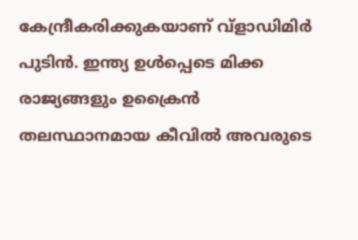കേന്ദ്രീകരിക്കുകയാണ് വ്ളാഡിമിര്‍ പുടിന്‍. ഇന്ത്യ ഉള്‍പ്പെടെ മിക്ക രാജ്യങ്ങളും ഉക്രൈന്‍ തലസ്ഥാനമായ കീവില്‍ അവരുടെ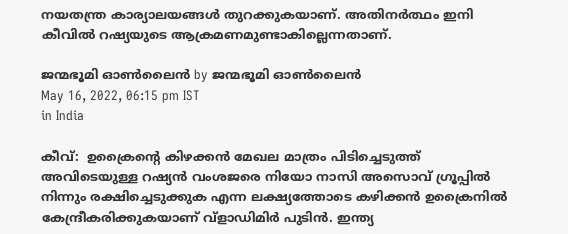നയതന്ത്ര കാര്യാലയങ്ങള്‍ തുറക്കുകയാണ്. അതിനര്‍ത്ഥം ഇനി കീവില്‍ റഷ്യയുടെ ആക്രമണമുണ്ടാകില്ലെന്നതാണ്.

ജന്മഭൂമി ഓണ്‍ലൈന്‍ by ജന്മഭൂമി ഓണ്‍ലൈന്‍
May 16, 2022, 06:15 pm IST
in India

കീവ്:  ഉക്രൈന്റെ കിഴക്കന്‍ മേഖല മാത്രം പിടിച്ചെടുത്ത് അവിടെയുള്ള റഷ്യന്‍ വംശജരെ നിയോ നാസി അസൊവ് ഗ്രൂപ്പില്‍ നിന്നും രക്ഷിച്ചെടുക്കുക എന്ന ലക്ഷ്യത്തോടെ കഴിക്കന്‍ ഉക്രൈനില്‍ കേന്ദ്രീകരിക്കുകയാണ് വ്ളാഡിമിര്‍ പുടിന്‍. ഇന്ത്യ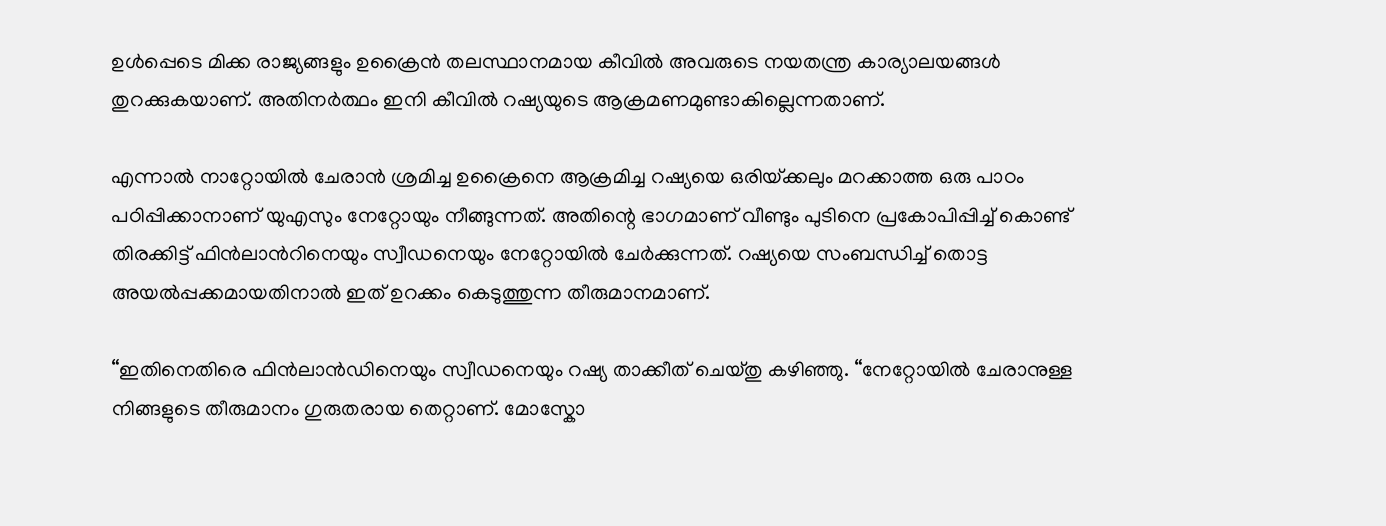ഉള്‍പ്പെടെ മിക്ക രാജ്യങ്ങളും ഉക്രൈന്‍ തലസ്ഥാനമായ കീവില്‍ അവരുടെ നയതന്ത്ര കാര്യാലയങ്ങള്‍ തുറക്കുകയാണ്. അതിനര്‍ത്ഥം ഇനി കീവില്‍ റഷ്യയുടെ ആക്രമണമുണ്ടാകില്ലെന്നതാണ്.

എന്നാല്‍ നാറ്റോയില്‍ ചേരാന്‍ ശ്രമിച്ച ഉക്രൈനെ ആക്രമിച്ച റഷ്യയെ ഒരിയ്‌ക്കലും മറക്കാത്ത ഒരു പാഠം പഠിപ്പിക്കാനാണ് യുഎസും നേറ്റോയും നീങ്ങുന്നത്. അതിന്റെ ഭാഗമാണ് വീണ്ടും പുടിനെ പ്രകോപിപ്പിച്ച് കൊണ്ട് തിരക്കിട്ട് ഫിന്‍ലാന്‍റിനെയും സ്വീഡനെയും നേറ്റോയില്‍ ചേര്‍ക്കുന്നത്. റഷ്യയെ സംബന്ധിച്ച് തൊട്ട അയല്‍പ്പക്കമായതിനാല്‍ ഇത് ഉറക്കം കെടുത്തുന്ന തീരുമാനമാണ്.

“ഇതിനെതിരെ ഫിന്‍ലാന്‍ഡിനെയും സ്വീഡനെയും റഷ്യ താക്കീത് ചെയ്തു കഴിഞ്ഞു. “നേറ്റോയില്‍ ചേരാനുള്ള നിങ്ങളുടെ തീരുമാനം ഗുരുതരായ തെറ്റാണ്. മോസ്കോ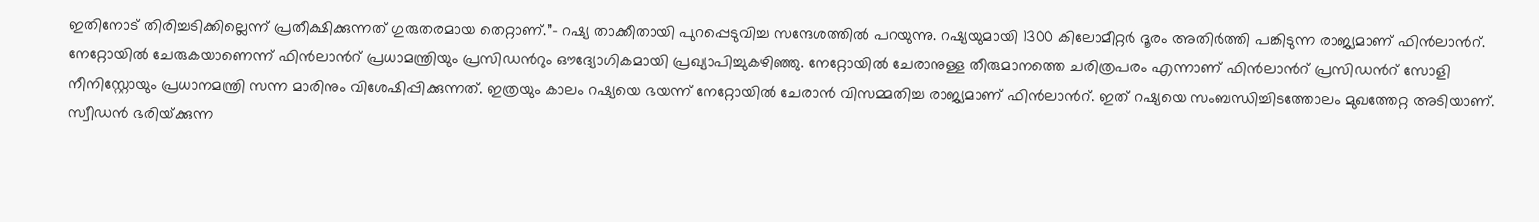ഇതിനോട് തിരിച്ചടിക്കില്ലെന്ന് പ്രതീക്ഷിക്കുന്നത് ഗുരുതരമായ തെറ്റാണ്.”- റഷ്യ താക്കീതായി പുറപ്പെടുവിച്ച സന്ദേശത്തില്‍ പറയുന്നു. റഷ്യയുമായി 1300 കിലോമീറ്റര്‍ ദൂരം അതിര്‍ത്തി പങ്കിടുന്ന രാജ്യമാണ് ഫിന്‍ലാന്‍റ്. നേറ്റോയില്‍ ചേരുകയാണെന്ന് ഫിന്‍ലാന്‍റ് പ്രധാമന്ത്രിയും പ്രസിഡന്‍റും ഔദ്യോഗികമായി പ്രഖ്യാപിച്ചുകഴിഞ്ഞു. നേറ്റോയില്‍ ചേരാനുള്ള തീരുമാനത്തെ ചരിത്രപരം എന്നാണ് ഫിന്‍ലാന്‍റ് പ്രസി‍ഡന്‍റ് സോളി നീനിസ്റ്റോയും പ്രധാനമന്ത്രി സന്ന മാരിനും വിശേഷിപ്പിക്കുന്നത്. ഇത്രയും കാലം റഷ്യയെ ഭയന്ന് നേറ്റോയില്‍ ചേരാന്‍ വിസമ്മതിച്ച രാജ്യമാണ് ഫിന്‍ലാന്‍റ്. ഇത് റഷ്യയെ സംബന്ധിച്ചിടത്തോലം മുഖത്തേറ്റ അടിയാണ്. സ്വീഡന്‍ ഭരിയ്‌ക്കുന്ന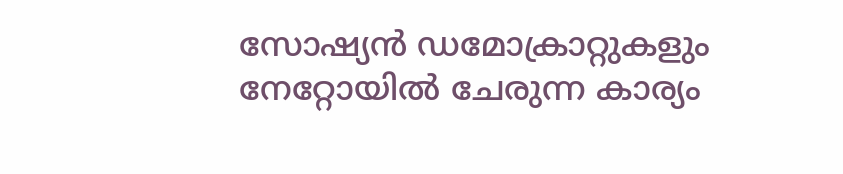സോഷ്യന്‍ ഡമോക്രാറ്റുകളും നേറ്റോയില്‍ ചേരുന്ന കാര്യം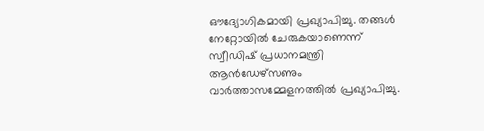ഔദ്യോഗികമായി പ്രഖ്യാപിച്ചു. തങ്ങള്‍ നേറ്റോയില്‍ ചേരുകയാണെന്ന് സ്വീഡിഷ് പ്രധാനമന്ത്രി ആന്‍ഡേഴ്സണും വാര്‍ത്താസമ്മേളനത്തില്‍ പ്രഖ്യാപിച്ചു.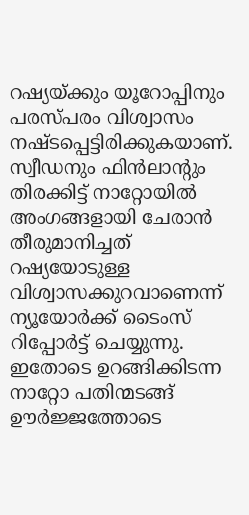റഷ്യയ്‌ക്കും യൂറോപ്പിനും പരസ്പരം വിശ്വാസം നഷ്ടപ്പെട്ടിരിക്കുകയാണ്. സ്വീഡനും ഫിന്‍ലാന്‍റും തിരക്കിട്ട് നാറ്റോയില്‍ അംഗങ്ങളായി ചേരാന്‍ തീരുമാനിച്ചത് റഷ്യയോടുള്ള വിശ്വാസക്കുറവാണെന്ന് ന്യൂയോര്‍ക്ക് ടൈംസ് റിപ്പോര്‍ട്ട് ചെയ്യുന്നു. ഇതോടെ ഉറങ്ങിക്കിടന്ന നാറ്റോ പതിന്മടങ്ങ് ഊര്‍ജ്ജത്തോടെ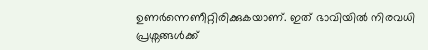ഉണര്‍ന്നെണീറ്റിരിക്കുകയാണ്. ഇത് ഭാവിയില്‍ നിരവധി പ്രശ്നങ്ങള്‍ക്ക്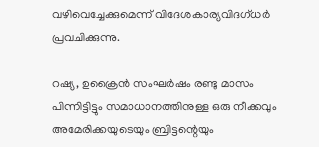വഴിവെച്ചേക്കുമെന്ന് വിദേശകാര്യവിദഗ്ധര്‍ പ്രവചിക്കുന്നു.

റഷ്യ, ഉക്രൈന്‍ സംഘര്‍ഷം രണ്ടു മാസം പിന്നിട്ടിട്ടും സമാധാനത്തിനുള്ള ഒരു നീക്കവും അമേരിക്കയുടെയും ബ്രിട്ടന്റെയും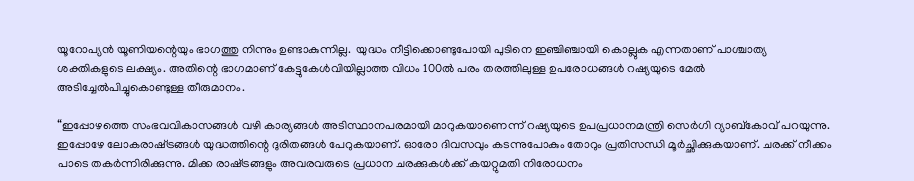യൂറോപ്യന്‍ യൂണിയന്റെയും ഭാഗത്തു നിന്നും ഉണ്ടാകുന്നില്ല.  യുദ്ധം നീട്ടിക്കൊണ്ടുപോയി പുടിനെ ഇഞ്ചിഞ്ചായി കൊല്ലുക എന്നതാണ് പാശ്ചാത്യ ശക്തികളുടെ ലക്ഷ്യം. അതിന്റെ ഭാഗമാണ് കേട്ടുകേള്‍വിയില്ലാത്ത വിധം 100ല്‍ പരം തരത്തിലുള്ള ഉപരോധങ്ങള്‍ റഷ്യയുടെ മേല്‍ അടിച്ചേല്‍പിച്ചുകൊണ്ടുള്ള തീരുമാനം.

“ഇപ്പോഴത്തെ സംഭവവികാസങ്ങള്‍ വഴി കാര്യങ്ങള്‍ അടിസ്ഥാനപരമായി മാറുകയാണെന്ന് റഷ്യയുടെ ഉപപ്രധാനമന്ത്രി സെര്‍ഗി റ്യാബ്കോവ് പറയുന്നു. ഇപ്പോഴേ ലോകരാഷ്‌ട്രങ്ങള്‍ യുദ്ധത്തിന്റെ ദുരിതങ്ങള്‍ പേറുകയാണ്. ഓരോ ദിവസവും കടന്നുപോകും തോറും പ്രതിസന്ധി മൂര്‍ച്ഛിക്കുകയാണ്. ചരക്ക് നീക്കം പാടെ തകര്‍ന്നിരിക്കുന്നു. മിക്ക രാഷ്‌ട്രങ്ങളും അവരവരുടെ പ്രധാന ചരക്കുകള്‍ക്ക് കയറ്റുമതി നിരോധനം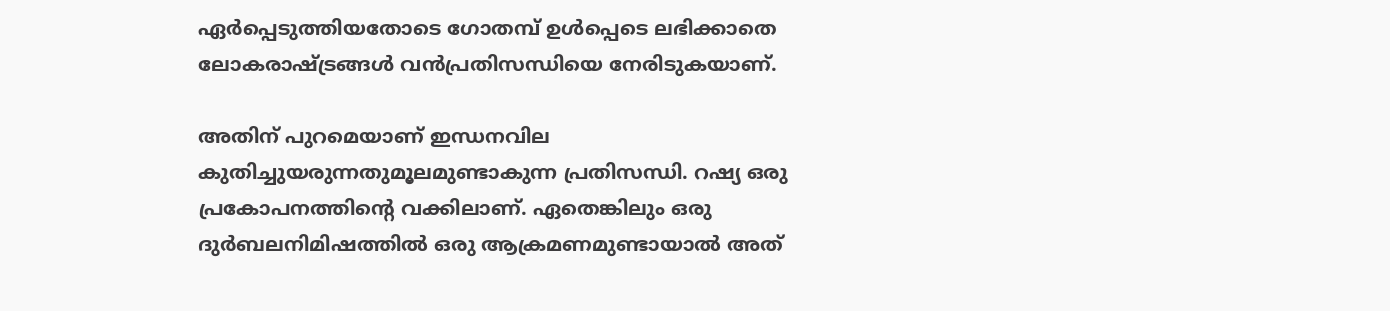ഏര്‍പ്പെടുത്തിയതോടെ ഗോതമ്പ് ഉള്‍പ്പെടെ ലഭിക്കാതെ ലോകരാഷ്‌ട്രങ്ങള്‍ വന്‍പ്രതിസന്ധിയെ നേരിടുകയാണ്.

അതിന് പുറമെയാണ് ഇന്ധനവില കുതിച്ചുയരുന്നതുമൂലമുണ്ടാകുന്ന പ്രതിസന്ധി. റഷ്യ ഒരു പ്രകോപനത്തിന്റെ വക്കിലാണ്. ഏതെങ്കിലും ഒരു ദുര്‍ബലനിമിഷത്തില്‍ ഒരു ആക്രമണമുണ്ടായാല്‍ അത്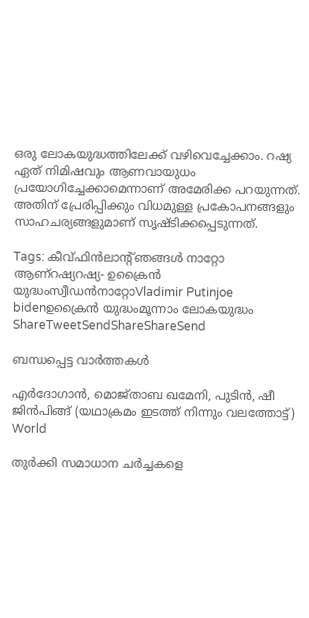ഒരു ലോകയുദ്ധത്തിലേക്ക് വഴിവെച്ചേക്കാം. റഷ്യ ഏത് നിമിഷവും ആണവായുധം പ്രയോഗിച്ചേക്കാമെന്നാണ് അമേരിക്ക പറയുന്നത്. അതിന് പ്രേരിപ്പിക്കും വിധമുള്ള പ്രകോപനങ്ങളും സാഹചര്യങ്ങളുമാണ് സൃഷ്ടിക്കപ്പെടുന്നത്.

Tags: കീവ്ഫിന്‍ലാന്‍റ്ഞങ്ങള്‍ നാറ്റോ ആണ്റഷ്യറഷ്യ- ഉക്രൈന്‍ യുദ്ധംസ്വീഡന്‍നാറ്റോVladimir Putinjoe bidenഉക്രൈന്‍ യുദ്ധംമൂന്നാം ലോകയുദ്ധം
ShareTweetSendShareShareSend

ബന്ധപ്പെട്ട വാര്‍ത്തകള്‍

എര്‍ദോഗാന്‍, മൊജ്താബ ഖമേനി, പുടിന്‍, ഷീ ജിന്‍പിങ്ങ് (യഥാക്രമം ഇടത്ത് നിന്നും വലത്തോട്ട്)
World

തുർക്കി സമാധാന ചർച്ചകളെ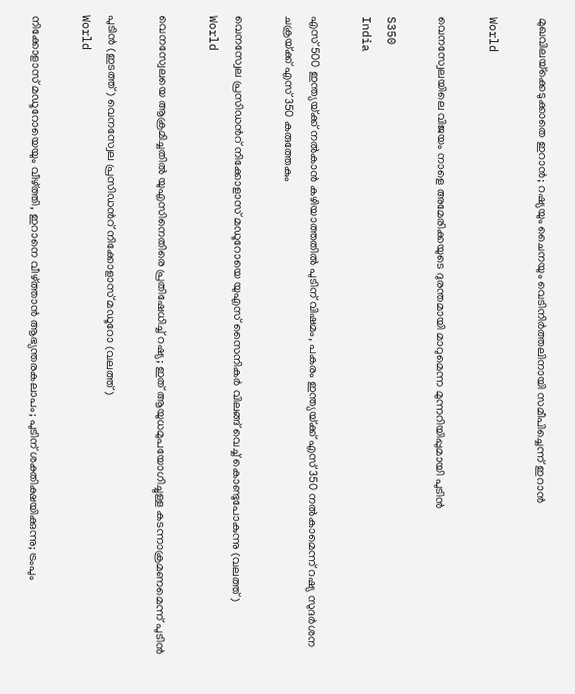മുഖവിലയ്‌ക്കെടുക്കാതെ ഇറാൻ; റഷ്യയും ചൈനയും വെടിനിർത്തലിനായി സമീപിച്ചെന്ന് ഇറാന്‍

World

വെനസ്വേലയിലെ വിജയം നാളെ അമേരിക്കയുടെ ദുരന്തമായി മാറുമെന്ന മുന്നറിയിപ്പുമായി പുടിന്‍

S350
India

എസ് 500 ഇന്ത്യയ്‌ക്ക് നല്‍കാന്‍ കഴിയാത്തതില്‍ പുടിന് വിഷമം, പകരം ഇന്ത്യയ്‌ക്ക് എസ് 350 നല്‍കാമെന്ന് റഷ്യ സുദര്‍ശന ചക്രയ്‌ക്ക് എസ് 350 കരുത്തേകും

വെനസ്വേല പ്രസിഡന്‍റ് നിക്കോളാസ് മഡൂറോയെ യുഎസ് സൈനികര്‍ വിലങ്ങ് വെച്ച് കൊണ്ടുപോകുന്നു (വലത്ത്)
World

വെനസ്വേലയെ ആക്രമിച്ചതില്‍ യുഎസിനെതിരെ പ്രതിഷേധിച്ച് റഷ്യ; ഇത് ആയുധമുപയോഗിച്ചുള്ള കടന്നാക്രമണമെന്ന് പുടിന്‍

പുടിന്‍ (ഇടത്ത്) വെനസ്വേല പ്രസിഡന്‍റ് നിക്കോളാസ് മഡൂറോ (വലത്ത്)
World

നിക്കോളാസ് മഡൂറോയെയും വീഴ്‌ത്തി, ഇറാനെ വീഴ്‌ത്താന്‍ ആഭ്യന്തരകലാപം; പുടിന് ശക്തിക്ഷയിക്കുന്നു; ട്രംപും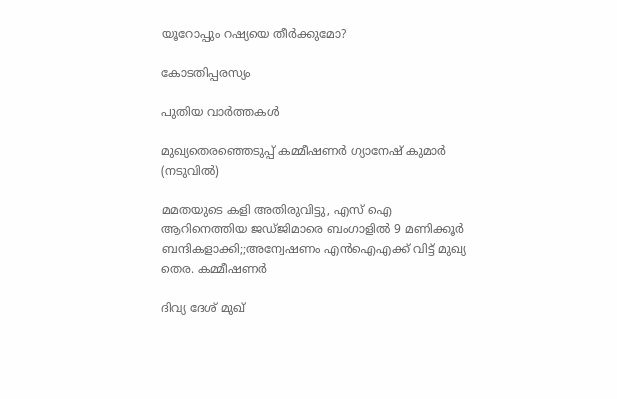യൂറോപ്പും റഷ്യയെ തീര്‍ക്കുമോ?

കോടതിപ്പരസ്യം

പുതിയ വാര്‍ത്തകള്‍

മുഖ്യതെരഞ്ഞെടുപ്പ് കമ്മീഷണര്‍ ഗ്യാനേഷ് കുമാര്‍ (നടുവില്‍)

മമതയുടെ കളി അതിരുവിട്ടു, എസ് ഐ ആറിനെത്തിയ ജഡ്ജിമാരെ ബംഗാളില്‍ 9 മണിക്കൂര്‍ ബന്ദികളാക്കി;;അന്വേഷണം എൻഐഎക്ക് വിട്ട് മുഖ്യ തെര. കമ്മീഷണര്‍

ദിവ്യ ദേശ് മുഖ്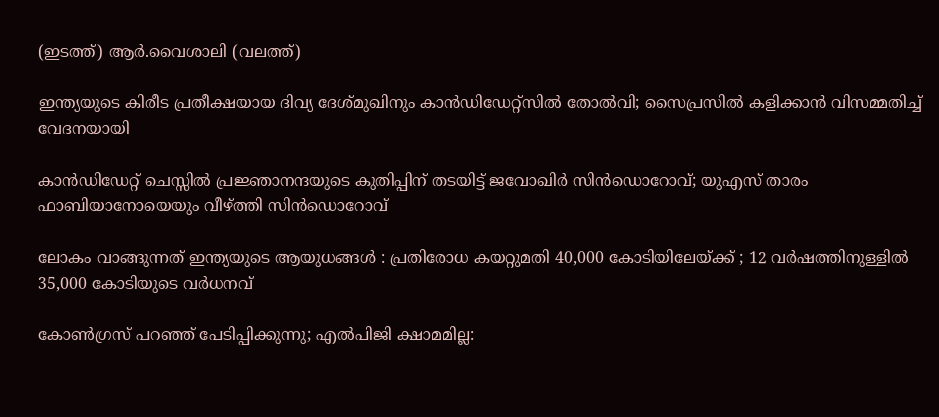(ഇടത്ത്) ആര്‍.വൈശാലി (വലത്ത്)

ഇന്ത്യയുടെ കിരീട പ്രതീക്ഷയായ ദിവ്യ ദേശ്മുഖിനും കാന്‍ഡിഡേറ്റ്സില്‍ തോല്‍വി; സൈപ്രസില്‍ കളിക്കാന്‍ വിസമ്മതിച്ച് വേദനയായി

കാന്‍ഡിഡേറ്റ് ചെസ്സില്‍ പ്രജ്ഞാനന്ദയുടെ കുതിപ്പിന് തടയിട്ട് ജവോഖിര്‍ സിന്‍ഡൊറോവ്; യുഎസ് താരം ഫാബിയാനോയെയും വീഴ്‌ത്തി സിന്‍ഡൊറോവ്

ലോകം വാങ്ങുന്നത് ഇന്ത്യയുടെ ആയുധങ്ങൾ : പ്രതിരോധ കയറ്റുമതി 40,000 കോടിയിലേയ്‌ക്ക് ; 12 വർഷത്തിനുള്ളിൽ 35,000 കോടിയുടെ വർധനവ്

കോൺഗ്രസ് പറഞ്ഞ് പേടിപ്പിക്കുന്നു; എൽപിജി ക്ഷാമമില്ല: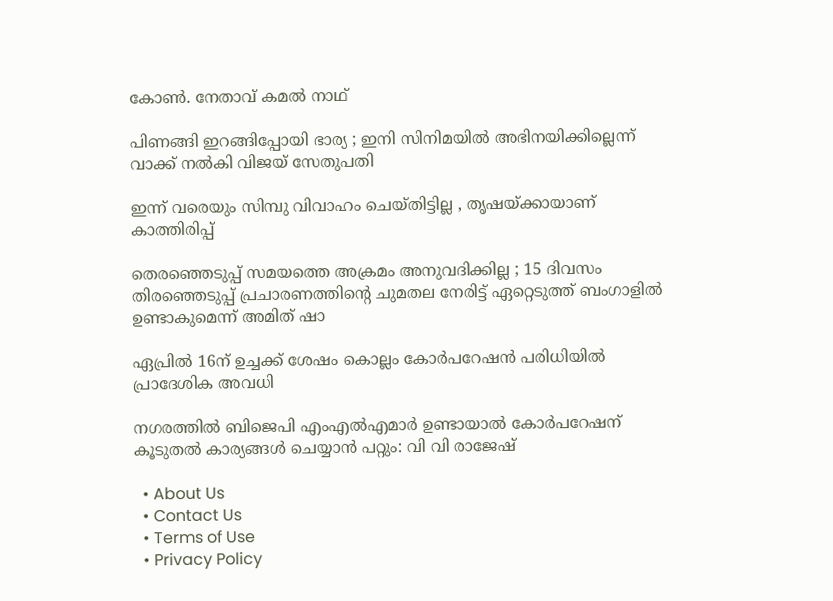കോൺ. നേതാവ് കമൽ നാഥ്

പിണങ്ങി ഇറങ്ങിപ്പോയി ഭാര്യ ; ഇനി സിനിമയിൽ അഭിനയിക്കില്ലെന്ന് വാക്ക് നൽകി വിജയ് സേതുപതി

ഇന്ന് വരെയും സിമ്പു വിവാഹം ചെയ്തിട്ടില്ല , തൃഷയ്‌ക്കായാണ് കാത്തിരിപ്പ്

തെരഞ്ഞെടുപ്പ് സമയത്തെ അക്രമം അനുവദിക്കില്ല ; 15 ദിവസം തിരഞ്ഞെടുപ്പ് പ്രചാരണത്തിന്റെ ചുമതല നേരിട്ട് ഏറ്റെടുത്ത് ബംഗാളിൽ ഉണ്ടാകുമെന്ന് അമിത് ഷാ

ഏപ്രില്‍ 16ന് ഉച്ചക്ക് ശേഷം കൊല്ലം കോര്‍പറേഷന്‍ പരിധിയില്‍ പ്രാദേശിക അവധി

നഗരത്തില്‍ ബിജെപി എംഎല്‍എമാര്‍ ഉണ്ടായാല്‍ കോര്‍പറേഷന് കൂടുതല്‍ കാര്യങ്ങള്‍ ചെയ്യാന്‍ പറ്റും: വി വി രാജേഷ്

  • About Us
  • Contact Us
  • Terms of Use
  • Privacy Policy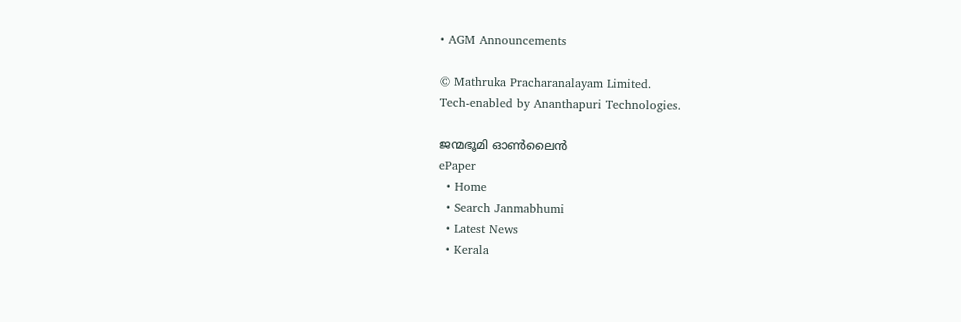• AGM Announcements

© Mathruka Pracharanalayam Limited.
Tech-enabled by Ananthapuri Technologies.

ജന്മഭൂമി ഓണ്‍ലൈന്‍
ePaper
  • Home
  • Search Janmabhumi
  • Latest News
  • Kerala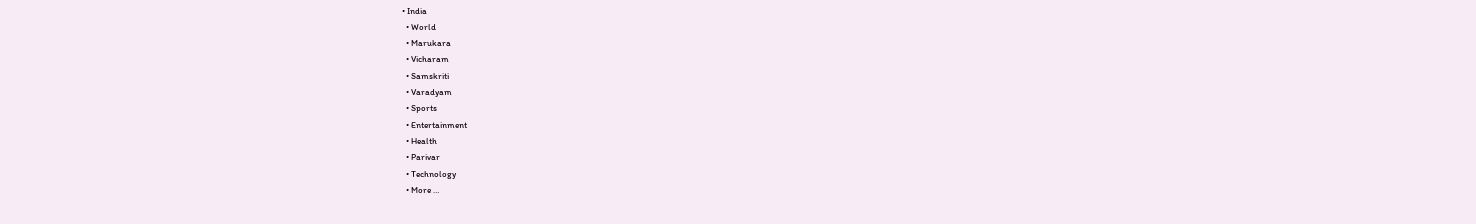• India
  • World
  • Marukara
  • Vicharam
  • Samskriti
  • Varadyam
  • Sports
  • Entertainment
  • Health
  • Parivar
  • Technology
  • More …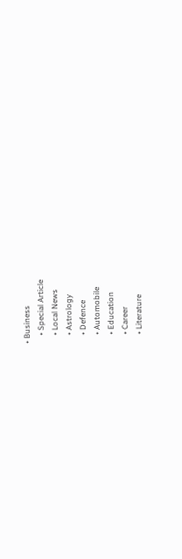• Business
    • Special Article
    • Local News
    • Astrology
    • Defence
    • Automobile
    • Education
    • Career
    • Literature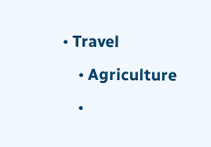• Travel
    • Agriculture
    •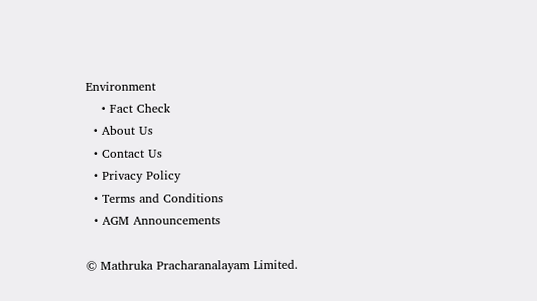Environment
    • Fact Check
  • About Us
  • Contact Us
  • Privacy Policy
  • Terms and Conditions
  • AGM Announcements

© Mathruka Pracharanalayam Limited.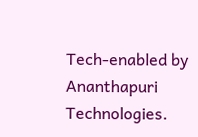Tech-enabled by Ananthapuri Technologies.